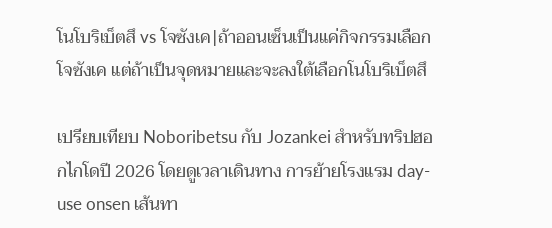โนโบริเบ็ตสึ vs โจซังเค|ถ้าออนเซ็นเป็นแค่กิจกรรมเลือกโจซังเค แต่ถ้าเป็นจุดหมายและจะลงใต้เลือกโนโบริเบ็ตสึ

เปรียบเทียบ Noboribetsu กับ Jozankei สำหรับทริปฮอกไกโดปี 2026 โดยดูเวลาเดินทาง การย้ายโรงแรม day-use onsen เส้นทา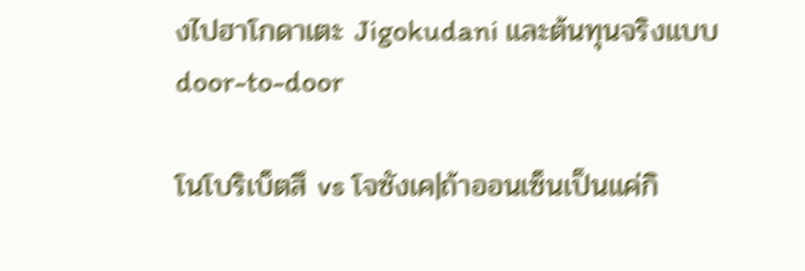งไปฮาโกดาเตะ Jigokudani และต้นทุนจริงแบบ door-to-door

โนโบริเบ็ตสึ vs โจซังเค|ถ้าออนเซ็นเป็นแค่กิ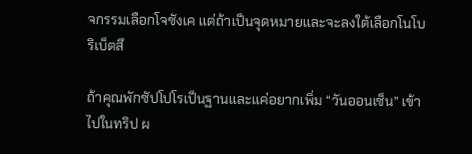จกรรมเลือกโจซังเค แต่ถ้าเป็นจุดหมายและจะลงใต้เลือกโนโบริเบ็ตสึ

ถ้าคุณพักซัปโปโรเป็นฐานและแค่อยากเพิ่ม “วันออนเซ็น” เข้าไปในทริป ผ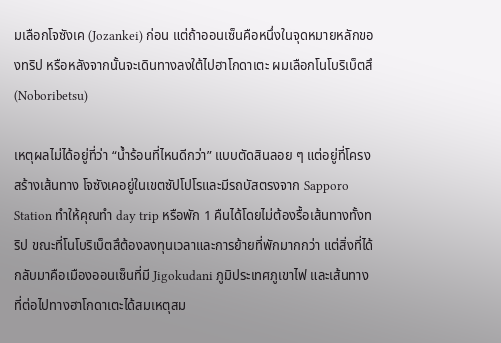มเลือกโจซังเค (Jozankei) ก่อน แต่ถ้าออนเซ็นคือหนึ่งในจุดหมายหลักของทริป หรือหลังจากนั้นจะเดินทางลงใต้ไปฮาโกดาเตะ ผมเลือกโนโบริเบ็ตสึ (Noboribetsu)

เหตุผลไม่ได้อยู่ที่ว่า “น้ำร้อนที่ไหนดีกว่า” แบบตัดสินลอย ๆ แต่อยู่ที่โครงสร้างเส้นทาง โจซังเคอยู่ในเขตซัปโปโรและมีรถบัสตรงจาก Sapporo Station ทำให้คุณทำ day trip หรือพัก 1 คืนได้โดยไม่ต้องรื้อเส้นทางทั้งทริป ขณะที่โนโบริเบ็ตสึต้องลงทุนเวลาและการย้ายที่พักมากกว่า แต่สิ่งที่ได้กลับมาคือเมืองออนเซ็นที่มี Jigokudani ภูมิประเทศภูเขาไฟ และเส้นทางที่ต่อไปทางฮาโกดาเตะได้สมเหตุสม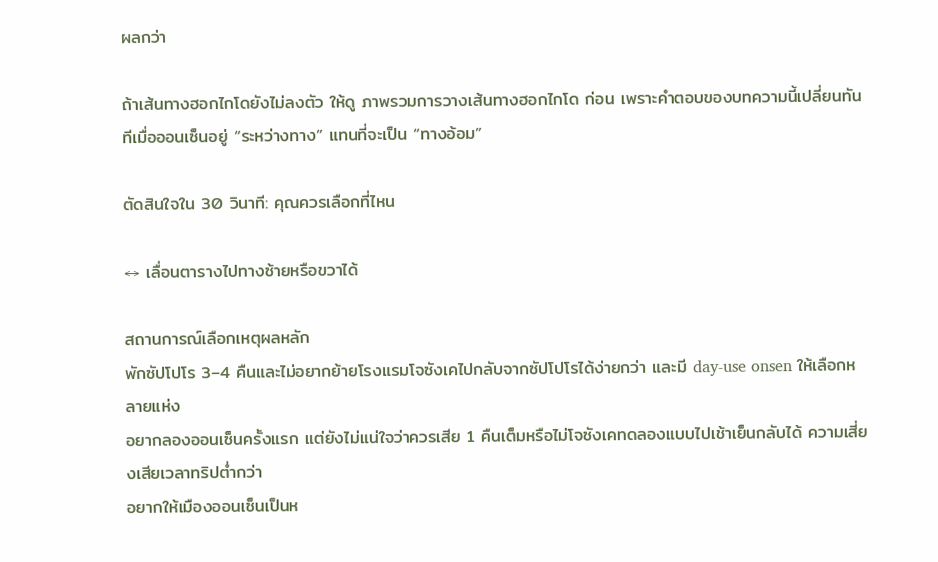ผลกว่า

ถ้าเส้นทางฮอกไกโดยังไม่ลงตัว ให้ดู ภาพรวมการวางเส้นทางฮอกไกโด ก่อน เพราะคำตอบของบทความนี้เปลี่ยนทันทีเมื่อออนเซ็นอยู่ “ระหว่างทาง” แทนที่จะเป็น “ทางอ้อม”

ตัดสินใจใน 30 วินาที: คุณควรเลือกที่ไหน

↔ เลื่อนตารางไปทางซ้ายหรือขวาได้

สถานการณ์เลือกเหตุผลหลัก
พักซัปโปโร 3–4 คืนและไม่อยากย้ายโรงแรมโจซังเคไปกลับจากซัปโปโรได้ง่ายกว่า และมี day-use onsen ให้เลือกหลายแห่ง
อยากลองออนเซ็นครั้งแรก แต่ยังไม่แน่ใจว่าควรเสีย 1 คืนเต็มหรือไม่โจซังเคทดลองแบบไปเช้าเย็นกลับได้ ความเสี่ยงเสียเวลาทริปต่ำกว่า
อยากให้เมืองออนเซ็นเป็นห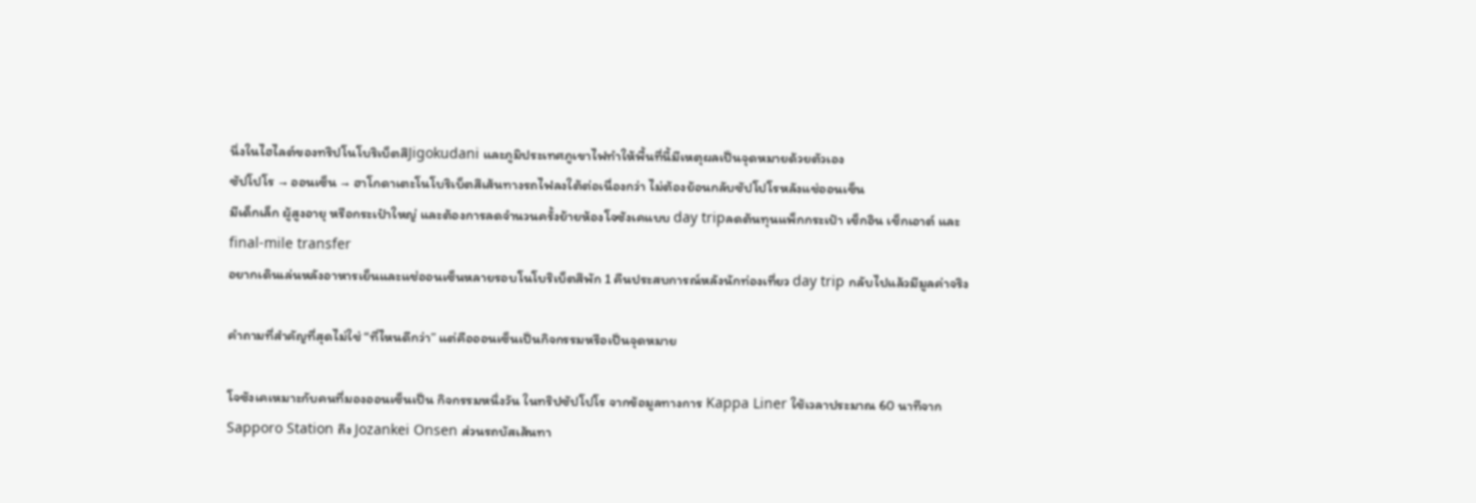นึ่งในไฮไลต์ของทริปโนโบริเบ็ตสึJigokudani และภูมิประเทศภูเขาไฟทำให้พื้นที่นี้มีเหตุผลเป็นจุดหมายด้วยตัวเอง
ซัปโปโร → ออนเซ็น → ฮาโกดาเตะโนโบริเบ็ตสึเส้นทางรถไฟลงใต้ต่อเนื่องกว่า ไม่ต้องย้อนกลับซัปโปโรหลังแช่ออนเซ็น
มีเด็กเล็ก ผู้สูงอายุ หรือกระเป๋าใหญ่ และต้องการลดจำนวนครั้งย้ายห้องโจซังเคแบบ day tripลดต้นทุนแพ็กกระเป๋า เช็กอิน เช็กเอาต์ และ final-mile transfer
อยากเดินเล่นหลังอาหารเย็นและแช่ออนเซ็นหลายรอบโนโบริเบ็ตสึพัก 1 คืนประสบการณ์หลังนักท่องเที่ยว day trip กลับไปแล้วมีมูลค่าจริง

คำถามที่สำคัญที่สุดไม่ใช่ “ที่ไหนดีกว่า” แต่คือออนเซ็นเป็นกิจกรรมหรือเป็นจุดหมาย

โจซังเคเหมาะกับคนที่มองออนเซ็นเป็น กิจกรรมหนึ่งวัน ในทริปซัปโปโร จากข้อมูลทางการ Kappa Liner ใช้เวลาประมาณ 60 นาทีจาก Sapporo Station ถึง Jozankei Onsen ส่วนรถบัสเส้นทา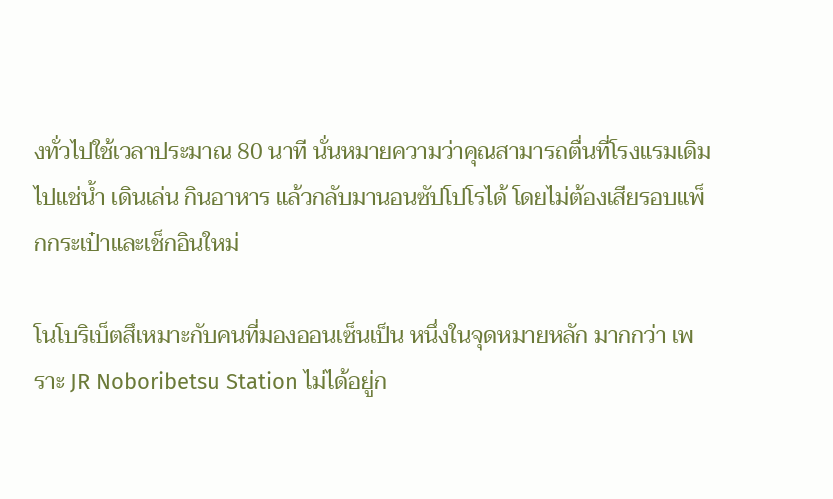งทั่วไปใช้เวลาประมาณ 80 นาที นั่นหมายความว่าคุณสามารถตื่นที่โรงแรมเดิม ไปแช่น้ำ เดินเล่น กินอาหาร แล้วกลับมานอนซัปโปโรได้ โดยไม่ต้องเสียรอบแพ็กกระเป๋าและเช็กอินใหม่

โนโบริเบ็ตสึเหมาะกับคนที่มองออนเซ็นเป็น หนึ่งในจุดหมายหลัก มากกว่า เพราะ JR Noboribetsu Station ไม่ได้อยู่ก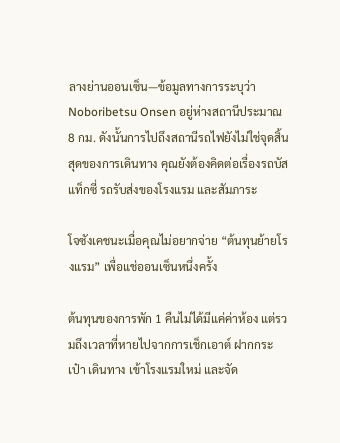ลางย่านออนเซ็น—ข้อมูลทางการระบุว่า Noboribetsu Onsen อยู่ห่างสถานีประมาณ 8 กม. ดังนั้นการไปถึงสถานีรถไฟยังไม่ใช่จุดสิ้นสุดของการเดินทาง คุณยังต้องคิดต่อเรื่องรถบัส แท็กซี่ รถรับส่งของโรงแรม และสัมภาระ

โจซังเคชนะเมื่อคุณไม่อยากจ่าย “ต้นทุนย้ายโรงแรม” เพื่อแช่ออนเซ็นหนึ่งครั้ง

ต้นทุนของการพัก 1 คืนไม่ได้มีแค่ค่าห้อง แต่รวมถึงเวลาที่หายไปจากการเช็กเอาต์ ฝากกระเป๋า เดินทาง เข้าโรงแรมใหม่ และจัด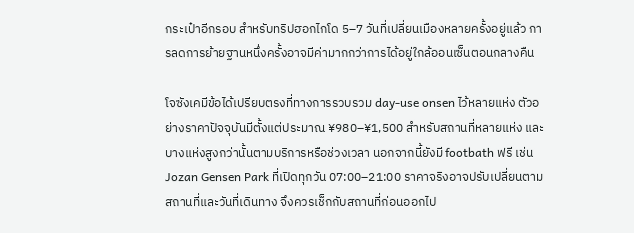กระเป๋าอีกรอบ สำหรับทริปฮอกไกโด 5–7 วันที่เปลี่ยนเมืองหลายครั้งอยู่แล้ว การลดการย้ายฐานหนึ่งครั้งอาจมีค่ามากกว่าการได้อยู่ใกล้ออนเซ็นตอนกลางคืน

โจซังเคมีข้อได้เปรียบตรงที่ทางการรวบรวม day-use onsen ไว้หลายแห่ง ตัวอย่างราคาปัจจุบันมีตั้งแต่ประมาณ ¥980–¥1,500 สำหรับสถานที่หลายแห่ง และบางแห่งสูงกว่านั้นตามบริการหรือช่วงเวลา นอกจากนี้ยังมี footbath ฟรี เช่น Jozan Gensen Park ที่เปิดทุกวัน 07:00–21:00 ราคาจริงอาจปรับเปลี่ยนตามสถานที่และวันที่เดินทาง จึงควรเช็กกับสถานที่ก่อนออกไป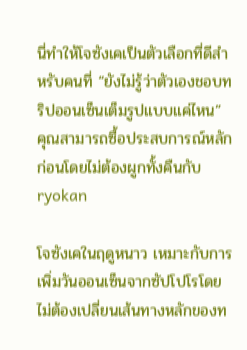นี่ทำให้โจซังเคเป็นตัวเลือกที่ดีสำหรับคนที่ “ยังไม่รู้ว่าตัวเองชอบทริปออนเซ็นเต็มรูปแบบแค่ไหน” คุณสามารถซื้อประสบการณ์หลักก่อนโดยไม่ต้องผูกทั้งคืนกับ ryokan

โจซังเคในฤดูหนาว เหมาะกับการเพิ่มวันออนเซ็นจากซัปโปโรโดยไม่ต้องเปลี่ยนเส้นทางหลักของท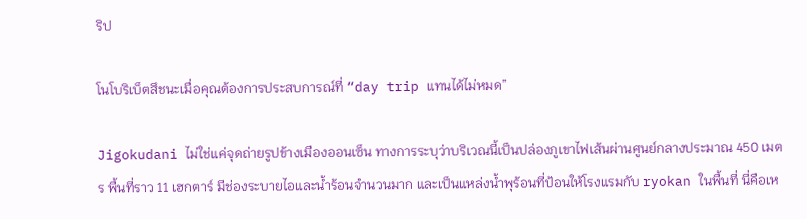ริป

โนโบริเบ็ตสึชนะเมื่อคุณต้องการประสบการณ์ที่ “day trip แทนได้ไม่หมด”

Jigokudani ไม่ใช่แค่จุดถ่ายรูปข้างเมืองออนเซ็น ทางการระบุว่าบริเวณนี้เป็นปล่องภูเขาไฟเส้นผ่านศูนย์กลางประมาณ 450 เมตร พื้นที่ราว 11 เฮกตาร์ มีช่องระบายไอและน้ำร้อนจำนวนมาก และเป็นแหล่งน้ำพุร้อนที่ป้อนให้โรงแรมกับ ryokan ในพื้นที่ นี่คือเห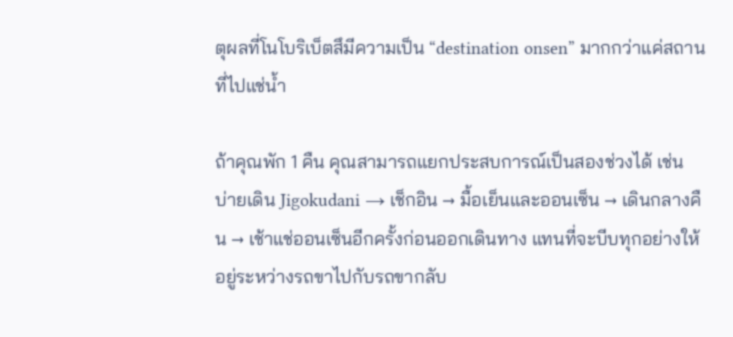ตุผลที่โนโบริเบ็ตสึมีความเป็น “destination onsen” มากกว่าแค่สถานที่ไปแช่น้ำ

ถ้าคุณพัก 1 คืน คุณสามารถแยกประสบการณ์เป็นสองช่วงได้ เช่น บ่ายเดิน Jigokudani → เช็กอิน → มื้อเย็นและออนเซ็น → เดินกลางคืน → เช้าแช่ออนเซ็นอีกครั้งก่อนออกเดินทาง แทนที่จะบีบทุกอย่างให้อยู่ระหว่างรถขาไปกับรถขากลับ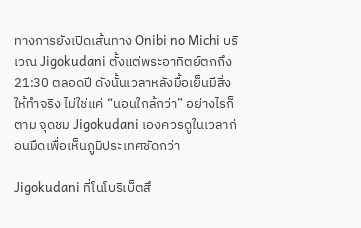ทางการยังเปิดเส้นทาง Onibi no Michi บริเวณ Jigokudani ตั้งแต่พระอาทิตย์ตกถึง 21:30 ตลอดปี ดังนั้นเวลาหลังมื้อเย็นมีสิ่งให้ทำจริง ไม่ใช่แค่ “นอนใกล้กว่า” อย่างไรก็ตาม จุดชม Jigokudani เองควรดูในเวลาก่อนมืดเพื่อเห็นภูมิประเทศชัดกว่า

Jigokudani ที่โนโบริเบ็ตสึ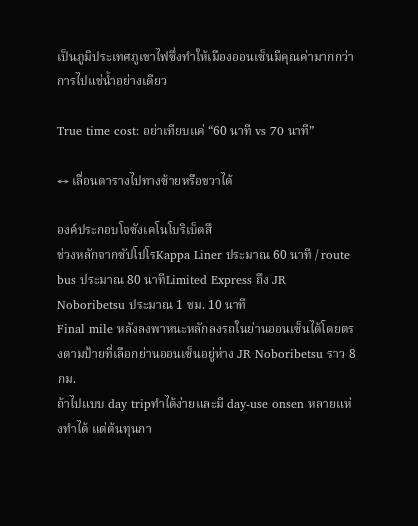เป็นภูมิประเทศภูเขาไฟซึ่งทำให้เมืองออนเซ็นมีคุณค่ามากกว่าการไปแช่น้ำอย่างเดียว

True time cost: อย่าเทียบแค่ “60 นาที vs 70 นาที”

↔ เลื่อนตารางไปทางซ้ายหรือขวาได้

องค์ประกอบโจซังเคโนโบริเบ็ตสึ
ช่วงหลักจากซัปโปโรKappa Liner ประมาณ 60 นาที / route bus ประมาณ 80 นาทีLimited Express ถึง JR Noboribetsu ประมาณ 1 ชม. 10 นาที
Final mile หลังลงพาหนะหลักลงรถในย่านออนเซ็นได้โดยตรงตามป้ายที่เลือกย่านออนเซ็นอยู่ห่าง JR Noboribetsu ราว 8 กม.
ถ้าไปแบบ day tripทำได้ง่ายและมี day-use onsen หลายแห่งทำได้ แต่ต้นทุนกา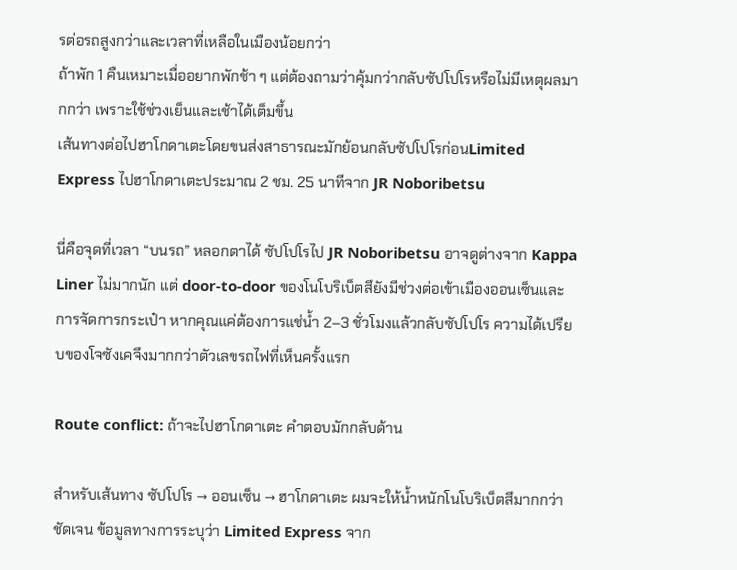รต่อรถสูงกว่าและเวลาที่เหลือในเมืองน้อยกว่า
ถ้าพัก 1 คืนเหมาะเมื่ออยากพักช้า ๆ แต่ต้องถามว่าคุ้มกว่ากลับซัปโปโรหรือไม่มีเหตุผลมากกว่า เพราะใช้ช่วงเย็นและเช้าได้เต็มขึ้น
เส้นทางต่อไปฮาโกดาเตะโดยขนส่งสาธารณะมักย้อนกลับซัปโปโรก่อนLimited Express ไปฮาโกดาเตะประมาณ 2 ชม. 25 นาทีจาก JR Noboribetsu

นี่คือจุดที่เวลา “บนรถ” หลอกตาได้ ซัปโปโรไป JR Noboribetsu อาจดูต่างจาก Kappa Liner ไม่มากนัก แต่ door-to-door ของโนโบริเบ็ตสึยังมีช่วงต่อเข้าเมืองออนเซ็นและการจัดการกระเป๋า หากคุณแค่ต้องการแช่น้ำ 2–3 ชั่วโมงแล้วกลับซัปโปโร ความได้เปรียบของโจซังเคจึงมากกว่าตัวเลขรถไฟที่เห็นครั้งแรก

Route conflict: ถ้าจะไปฮาโกดาเตะ คำตอบมักกลับด้าน

สำหรับเส้นทาง ซัปโปโร → ออนเซ็น → ฮาโกดาเตะ ผมจะให้น้ำหนักโนโบริเบ็ตสึมากกว่าชัดเจน ข้อมูลทางการระบุว่า Limited Express จาก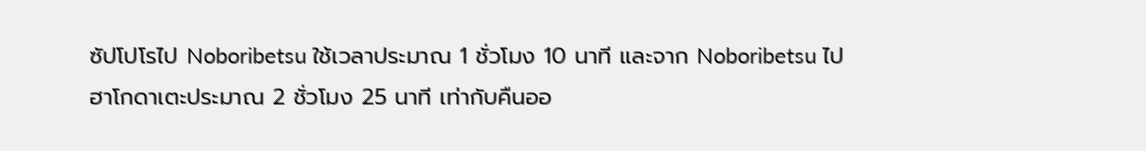ซัปโปโรไป Noboribetsu ใช้เวลาประมาณ 1 ชั่วโมง 10 นาที และจาก Noboribetsu ไปฮาโกดาเตะประมาณ 2 ชั่วโมง 25 นาที เท่ากับคืนออ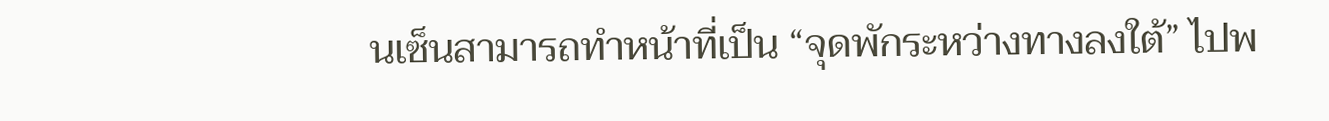นเซ็นสามารถทำหน้าที่เป็น “จุดพักระหว่างทางลงใต้” ไปพ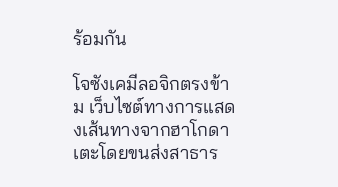ร้อมกัน

โจซังเคมีลอจิกตรงข้าม เว็บไซต์ทางการแสดงเส้นทางจากฮาโกดาเตะโดยขนส่งสาธาร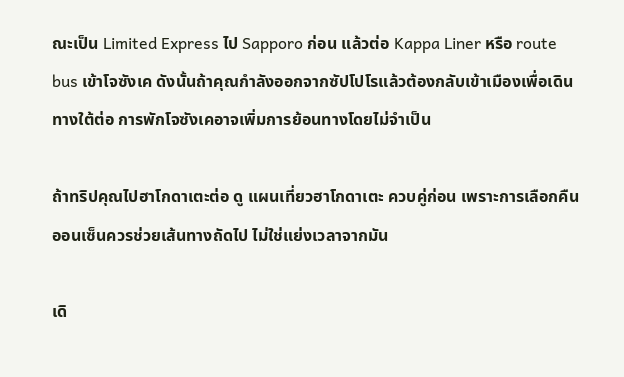ณะเป็น Limited Express ไป Sapporo ก่อน แล้วต่อ Kappa Liner หรือ route bus เข้าโจซังเค ดังนั้นถ้าคุณกำลังออกจากซัปโปโรแล้วต้องกลับเข้าเมืองเพื่อเดินทางใต้ต่อ การพักโจซังเคอาจเพิ่มการย้อนทางโดยไม่จำเป็น

ถ้าทริปคุณไปฮาโกดาเตะต่อ ดู แผนเที่ยวฮาโกดาเตะ ควบคู่ก่อน เพราะการเลือกคืนออนเซ็นควรช่วยเส้นทางถัดไป ไม่ใช่แย่งเวลาจากมัน

เดิ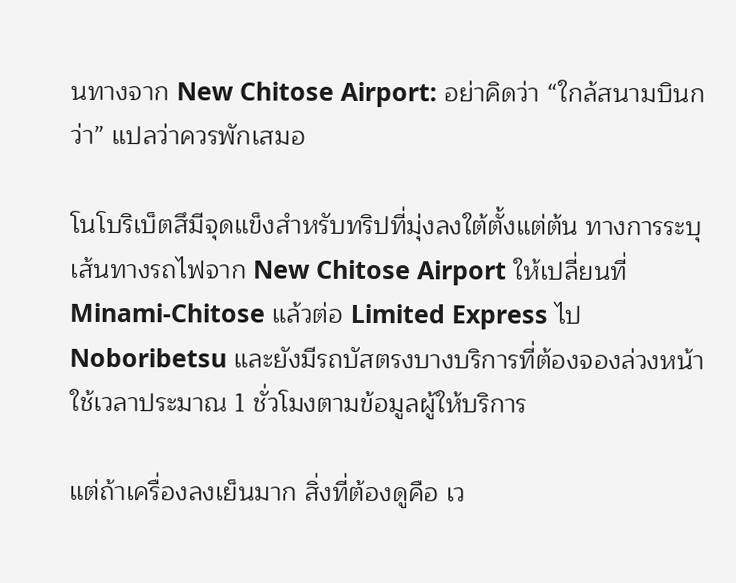นทางจาก New Chitose Airport: อย่าคิดว่า “ใกล้สนามบินกว่า” แปลว่าควรพักเสมอ

โนโบริเบ็ตสึมีจุดแข็งสำหรับทริปที่มุ่งลงใต้ตั้งแต่ต้น ทางการระบุเส้นทางรถไฟจาก New Chitose Airport ให้เปลี่ยนที่ Minami-Chitose แล้วต่อ Limited Express ไป Noboribetsu และยังมีรถบัสตรงบางบริการที่ต้องจองล่วงหน้า ใช้เวลาประมาณ 1 ชั่วโมงตามข้อมูลผู้ให้บริการ

แต่ถ้าเครื่องลงเย็นมาก สิ่งที่ต้องดูคือ เว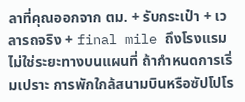ลาที่คุณออกจาก ตม. + รับกระเป๋า + เวลารถจริง + final mile ถึงโรงแรม ไม่ใช่ระยะทางบนแผนที่ ถ้ากำหนดการเริ่มเปราะ การพักใกล้สนามบินหรือซัปโปโร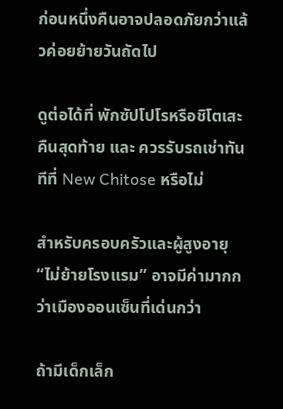ก่อนหนึ่งคืนอาจปลอดภัยกว่าแล้วค่อยย้ายวันถัดไป

ดูต่อได้ที่ พักซัปโปโรหรือชิโตเสะคืนสุดท้าย และ ควรรับรถเช่าทันทีที่ New Chitose หรือไม่

สำหรับครอบครัวและผู้สูงอายุ “ไม่ย้ายโรงแรม” อาจมีค่ามากกว่าเมืองออนเซ็นที่เด่นกว่า

ถ้ามีเด็กเล็ก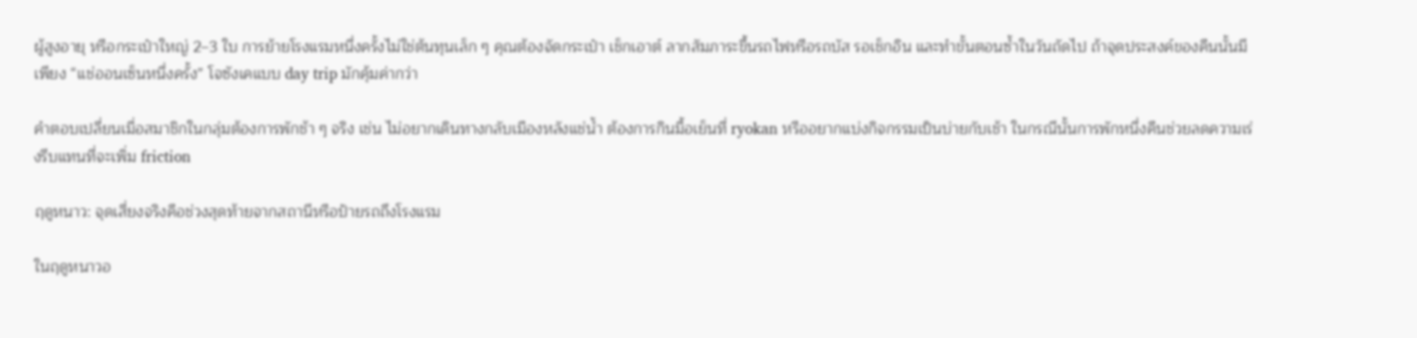ผู้สูงอายุ หรือกระเป๋าใหญ่ 2–3 ใบ การย้ายโรงแรมหนึ่งครั้งไม่ใช่ต้นทุนเล็ก ๆ คุณต้องจัดกระเป๋า เช็กเอาต์ ลากสัมภาระขึ้นรถไฟหรือรถบัส รอเช็กอิน และทำขั้นตอนซ้ำในวันถัดไป ถ้าจุดประสงค์ของคืนนั้นมีเพียง “แช่ออนเซ็นหนึ่งครั้ง” โจซังเคแบบ day trip มักคุ้มค่ากว่า

คำตอบเปลี่ยนเมื่อสมาชิกในกลุ่มต้องการพักช้า ๆ จริง เช่น ไม่อยากเดินทางกลับเมืองหลังแช่น้ำ ต้องการกินมื้อเย็นที่ ryokan หรืออยากแบ่งกิจกรรมเป็นบ่ายกับเช้า ในกรณีนั้นการพักหนึ่งคืนช่วยลดความเร่งรีบแทนที่จะเพิ่ม friction

ฤดูหนาว: จุดเสี่ยงจริงคือช่วงสุดท้ายจากสถานีหรือป้ายรถถึงโรงแรม

ในฤดูหนาวอ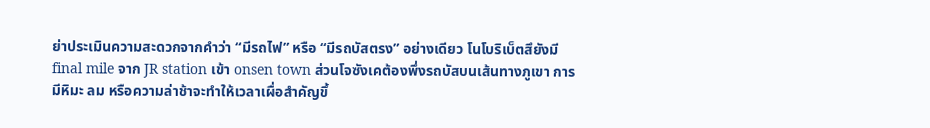ย่าประเมินความสะดวกจากคำว่า “มีรถไฟ” หรือ “มีรถบัสตรง” อย่างเดียว โนโบริเบ็ตสึยังมี final mile จาก JR station เข้า onsen town ส่วนโจซังเคต้องพึ่งรถบัสบนเส้นทางภูเขา การมีหิมะ ลม หรือความล่าช้าจะทำให้เวลาเผื่อสำคัญขึ้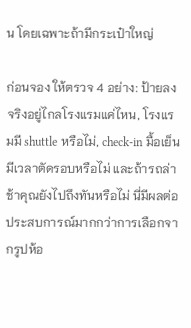น โดยเฉพาะถ้ามีกระเป๋าใหญ่

ก่อนจอง ให้ตรวจ 4 อย่าง: ป้ายลงจริงอยู่ไกลโรงแรมแค่ไหน, โรงแรมมี shuttle หรือไม่, check-in มื้อเย็นมีเวลาตัดรอบหรือไม่ และถ้ารถล่าช้าคุณยังไปถึงทันหรือไม่ นี่มีผลต่อประสบการณ์มากกว่าการเลือกจากรูปห้อ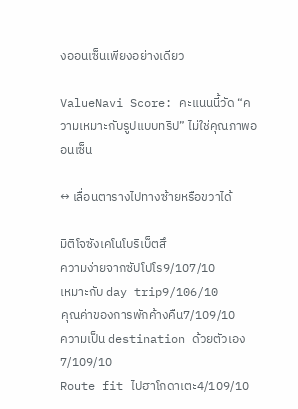งออนเซ็นเพียงอย่างเดียว

ValueNavi Score: คะแนนนี้วัด “ความเหมาะกับรูปแบบทริป” ไม่ใช่คุณภาพออนเซ็น

↔ เลื่อนตารางไปทางซ้ายหรือขวาได้

มิติโจซังเคโนโบริเบ็ตสึ
ความง่ายจากซัปโปโร9/107/10
เหมาะกับ day trip9/106/10
คุณค่าของการพักค้างคืน7/109/10
ความเป็น destination ด้วยตัวเอง7/109/10
Route fit ไปฮาโกดาเตะ4/109/10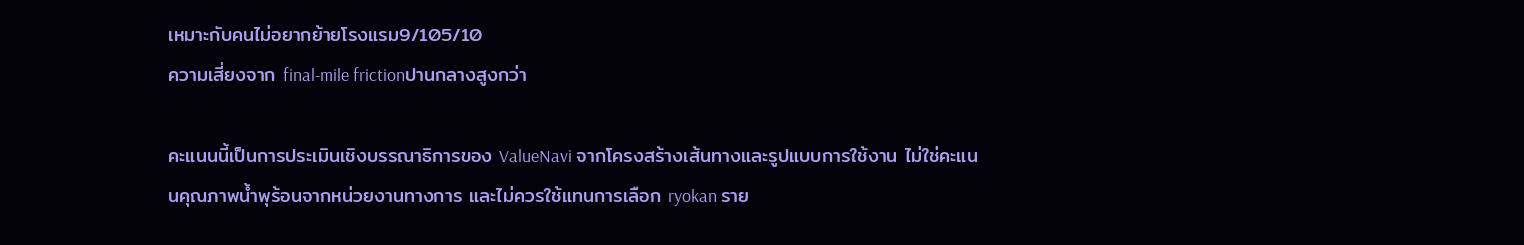เหมาะกับคนไม่อยากย้ายโรงแรม9/105/10
ความเสี่ยงจาก final-mile frictionปานกลางสูงกว่า

คะแนนนี้เป็นการประเมินเชิงบรรณาธิการของ ValueNavi จากโครงสร้างเส้นทางและรูปแบบการใช้งาน ไม่ใช่คะแนนคุณภาพน้ำพุร้อนจากหน่วยงานทางการ และไม่ควรใช้แทนการเลือก ryokan ราย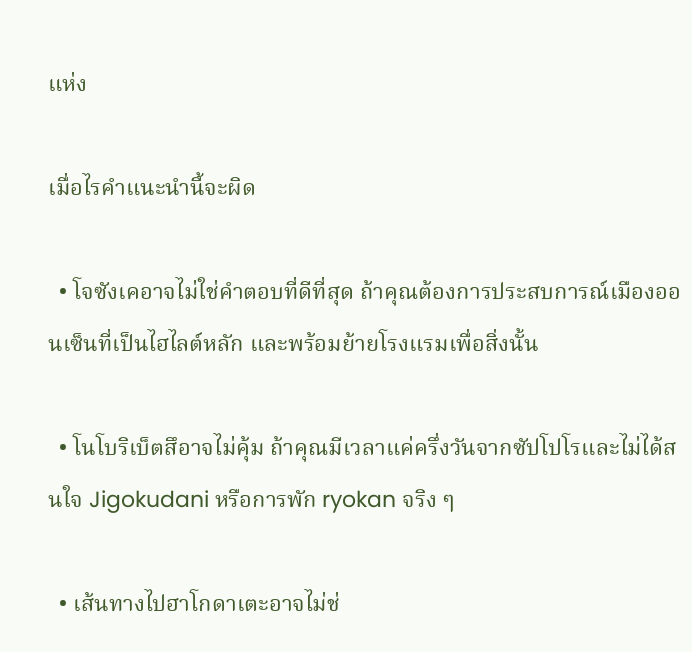แห่ง

เมื่อไรคำแนะนำนี้จะผิด

  • โจซังเคอาจไม่ใช่คำตอบที่ดีที่สุด ถ้าคุณต้องการประสบการณ์เมืองออนเซ็นที่เป็นไฮไลต์หลัก และพร้อมย้ายโรงแรมเพื่อสิ่งนั้น

  • โนโบริเบ็ตสึอาจไม่คุ้ม ถ้าคุณมีเวลาแค่ครึ่งวันจากซัปโปโรและไม่ได้สนใจ Jigokudani หรือการพัก ryokan จริง ๆ

  • เส้นทางไปฮาโกดาเตะอาจไม่ช่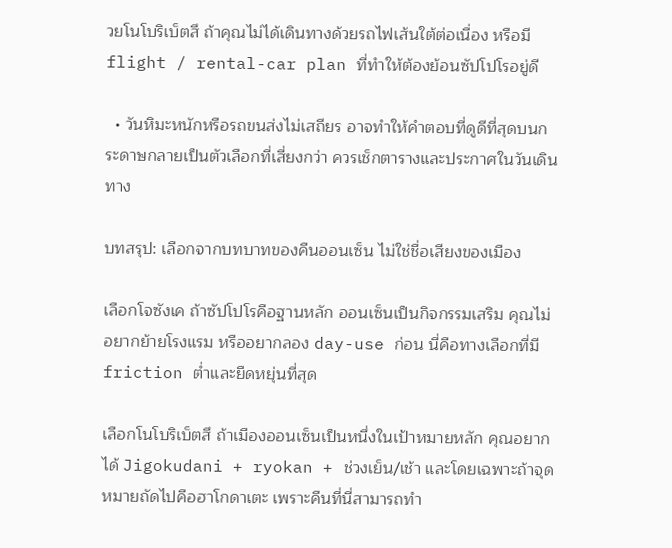วยโนโบริเบ็ตสึ ถ้าคุณไม่ได้เดินทางด้วยรถไฟเส้นใต้ต่อเนื่อง หรือมี flight / rental-car plan ที่ทำให้ต้องย้อนซัปโปโรอยู่ดี

  • วันหิมะหนักหรือรถขนส่งไม่เสถียร อาจทำให้คำตอบที่ดูดีที่สุดบนกระดาษกลายเป็นตัวเลือกที่เสี่ยงกว่า ควรเช็กตารางและประกาศในวันเดินทาง

บทสรุป: เลือกจากบทบาทของคืนออนเซ็น ไม่ใช่ชื่อเสียงของเมือง

เลือกโจซังเค ถ้าซัปโปโรคือฐานหลัก ออนเซ็นเป็นกิจกรรมเสริม คุณไม่อยากย้ายโรงแรม หรืออยากลอง day-use ก่อน นี่คือทางเลือกที่มี friction ต่ำและยืดหยุ่นที่สุด

เลือกโนโบริเบ็ตสึ ถ้าเมืองออนเซ็นเป็นหนึ่งในเป้าหมายหลัก คุณอยากได้ Jigokudani + ryokan + ช่วงเย็น/เช้า และโดยเฉพาะถ้าจุดหมายถัดไปคือฮาโกดาเตะ เพราะคืนที่นี่สามารถทำ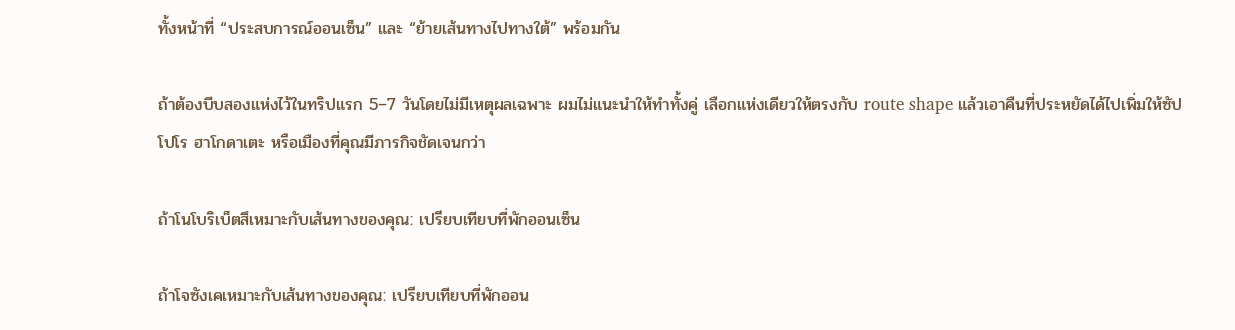ทั้งหน้าที่ “ประสบการณ์ออนเซ็น” และ “ย้ายเส้นทางไปทางใต้” พร้อมกัน

ถ้าต้องบีบสองแห่งไว้ในทริปแรก 5–7 วันโดยไม่มีเหตุผลเฉพาะ ผมไม่แนะนำให้ทำทั้งคู่ เลือกแห่งเดียวให้ตรงกับ route shape แล้วเอาคืนที่ประหยัดได้ไปเพิ่มให้ซัปโปโร ฮาโกดาเตะ หรือเมืองที่คุณมีภารกิจชัดเจนกว่า

ถ้าโนโบริเบ็ตสึเหมาะกับเส้นทางของคุณ: เปรียบเทียบที่พักออนเซ็น

ถ้าโจซังเคเหมาะกับเส้นทางของคุณ: เปรียบเทียบที่พักออน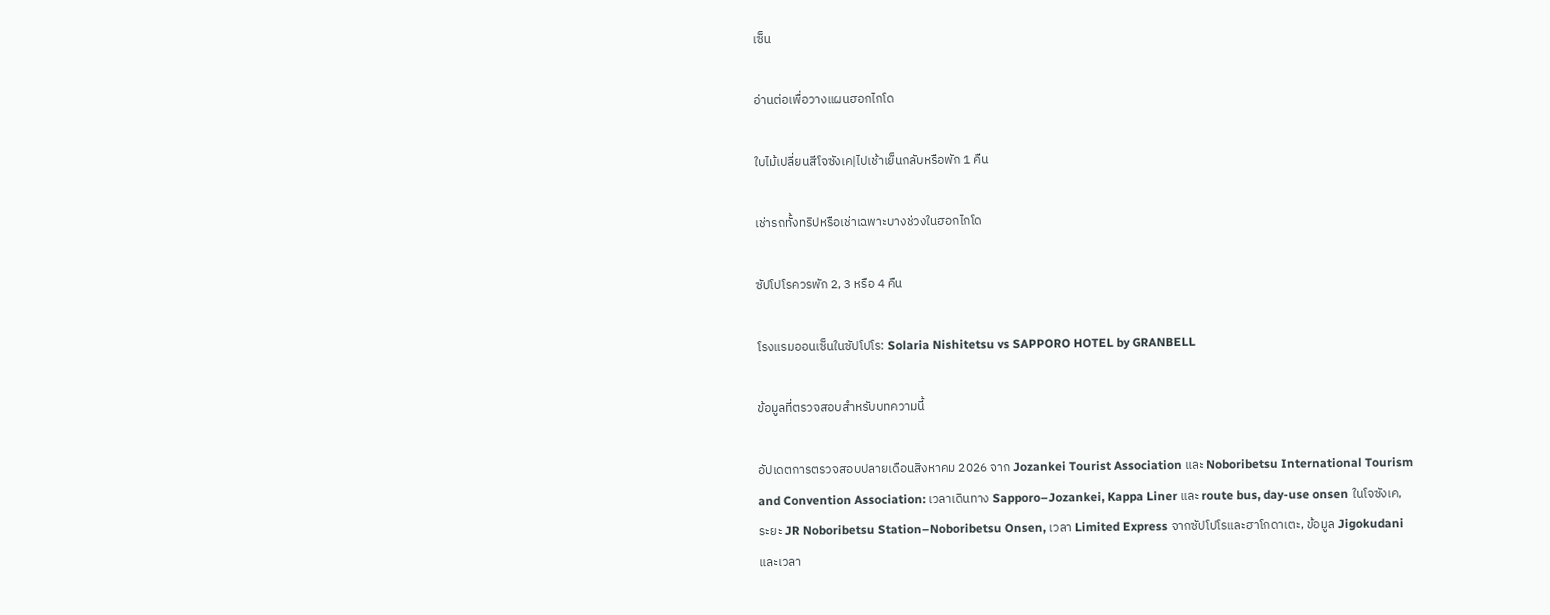เซ็น

อ่านต่อเพื่อวางแผนฮอกไกโด

ใบไม้เปลี่ยนสีโจซังเค|ไปเช้าเย็นกลับหรือพัก 1 คืน

เช่ารถทั้งทริปหรือเช่าเฉพาะบางช่วงในฮอกไกโด

ซัปโปโรควรพัก 2, 3 หรือ 4 คืน

โรงแรมออนเซ็นในซัปโปโร: Solaria Nishitetsu vs SAPPORO HOTEL by GRANBELL

ข้อมูลที่ตรวจสอบสำหรับบทความนี้

อัปเดตการตรวจสอบปลายเดือนสิงหาคม 2026 จาก Jozankei Tourist Association และ Noboribetsu International Tourism and Convention Association: เวลาเดินทาง Sapporo–Jozankei, Kappa Liner และ route bus, day-use onsen ในโจซังเค, ระยะ JR Noboribetsu Station–Noboribetsu Onsen, เวลา Limited Express จากซัปโปโรและฮาโกดาเตะ, ข้อมูล Jigokudani และเวลา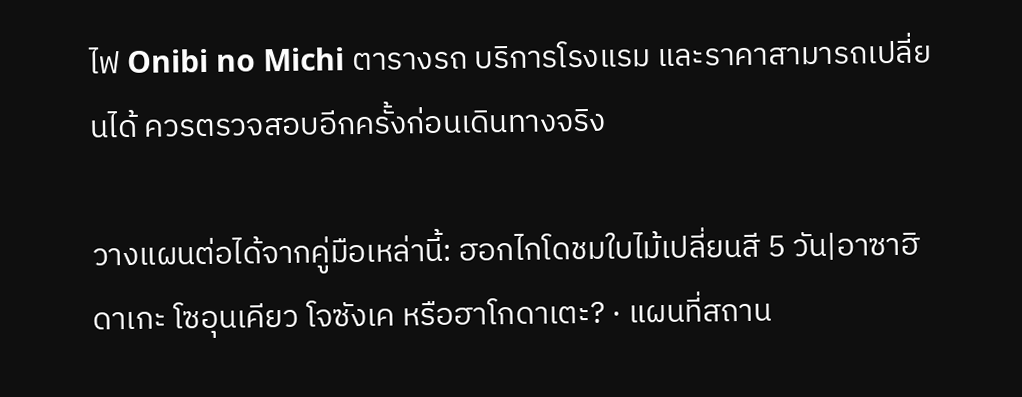ไฟ Onibi no Michi ตารางรถ บริการโรงแรม และราคาสามารถเปลี่ยนได้ ควรตรวจสอบอีกครั้งก่อนเดินทางจริง

วางแผนต่อได้จากคู่มือเหล่านี้: ฮอกไกโดชมใบไม้เปลี่ยนสี 5 วัน|อาซาฮิดาเกะ โซอุนเคียว โจซังเค หรือฮาโกดาเตะ? · แผนที่สถาน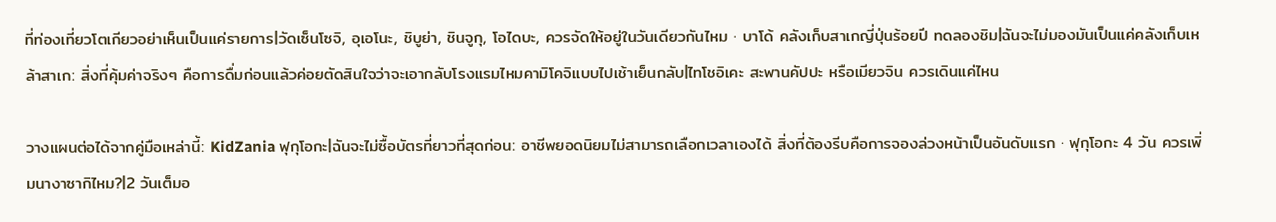ที่ท่องเที่ยวโตเกียวอย่าเห็นเป็นแค่รายการ|วัดเซ็นโซจิ, อุเอโนะ, ชิบูย่า, ชินจูกุ, โอไดบะ, ควรจัดให้อยู่ในวันเดียวกันไหม · บาโด้ คลังเก็บสาเกญี่ปุ่นร้อยปี ทดลองชิม|ฉันจะไม่มองมันเป็นแค่คลังเก็บเหล้าสาเก: สิ่งที่คุ้มค่าจริงๆ คือการดื่มก่อนแล้วค่อยตัดสินใจว่าจะเอากลับโรงแรมไหมคามิโคจิแบบไปเช้าเย็นกลับ|ไทโชอิเคะ สะพานคัปปะ หรือเมียวจิน ควรเดินแค่ไหน

วางแผนต่อได้จากคู่มือเหล่านี้: KidZania ฟุกุโอกะ|ฉันจะไม่ซื้อบัตรที่ยาวที่สุดก่อน: อาชีพยอดนิยมไม่สามารถเลือกเวลาเองได้ สิ่งที่ต้องรีบคือการจองล่วงหน้าเป็นอันดับแรก · ฟุกุโอกะ 4 วัน ควรเพิ่มนางาซากิไหม?|2 วันเต็มอ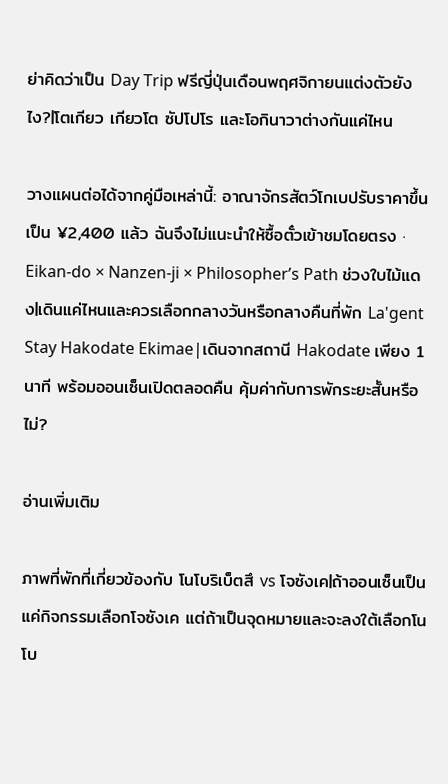ย่าคิดว่าเป็น Day Trip ฟรีญี่ปุ่นเดือนพฤศจิกายนแต่งตัวยังไง?|โตเกียว เกียวโต ซัปโปโร และโอกินาวาต่างกันแค่ไหน

วางแผนต่อได้จากคู่มือเหล่านี้: อาณาจักรสัตว์โกเบปรับราคาขึ้นเป็น ¥2,400 แล้ว ฉันจึงไม่แนะนำให้ซื้อตั๋วเข้าชมโดยตรง · Eikan-do × Nanzen-ji × Philosopher’s Path ช่วงใบไม้แดง|เดินแค่ไหนและควรเลือกกลางวันหรือกลางคืนที่พัก La'gent Stay Hakodate Ekimae|เดินจากสถานี Hakodate เพียง 1 นาที พร้อมออนเซ็นเปิดตลอดคืน คุ้มค่ากับการพักระยะสั้นหรือไม่?

อ่านเพิ่มเติม

ภาพที่พักที่เกี่ยวข้องกับ โนโบริเบ็ตสึ vs โจซังเค|ถ้าออนเซ็นเป็นแค่กิจกรรมเลือกโจซังเค แต่ถ้าเป็นจุดหมายและจะลงใต้เลือกโนโบ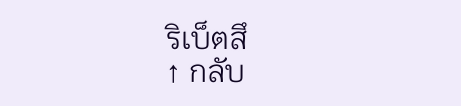ริเบ็ตสึ
↑ กลับ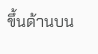ขึ้นด้านบน